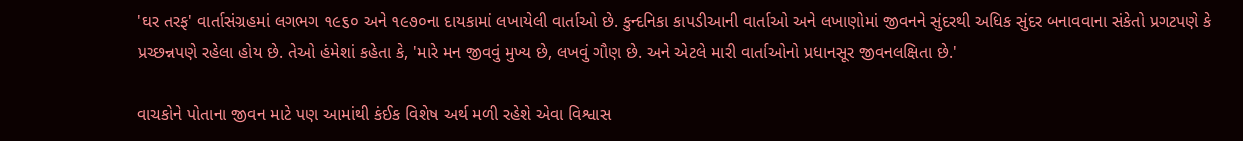'ઘર તરફ' વાર્તાસંગ્રહમાં લગભગ ૧૯૬૦ અને ૧૯૭૦ના દાયકામાં લખાયેલી વાર્તાઓ છે. કુન્દનિકા કાપડીઆની વાર્તાઓ અને લખાણોમાં જીવનને સુંદરથી અધિક સુંદર બનાવવાના સંકેતો પ્રગટપણે કે પ્રચ્છન્નપણે રહેલા હોય છે. તેઓ હંમેશાં કહેતા કે, 'મારે મન જીવવું મુખ્ય છે, લખવું ગૌણ છે. અને એટલે મારી વાર્તાઓનો પ્રધાનસૂર જીવનલક્ષિતા છે.'

વાચકોને પોતાના જીવન માટે પણ આમાંથી કંઈક વિશેષ અર્થ મળી રહેશે એવા વિશ્વાસ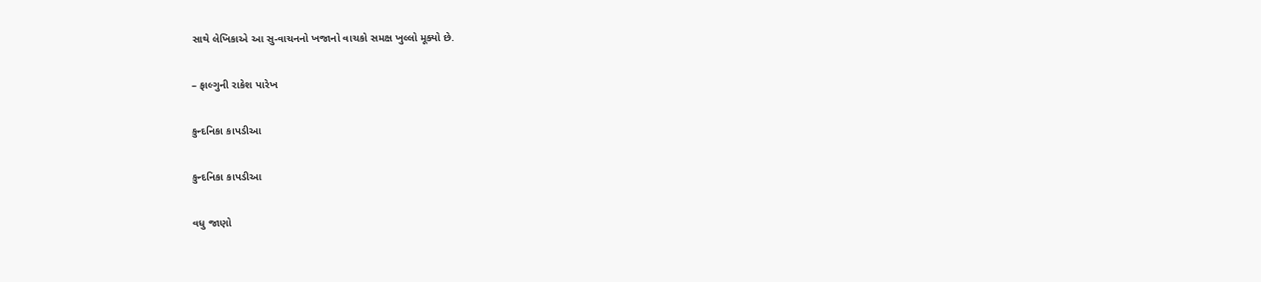સાથે લેખિકાએ આ સુ-વાચનનો ખજાનો વાચકો સમક્ષ ખુલ્લો મૂક્યો છે.

– ફાલ્ગુની રાકેશ પારેખ

કુન્દનિકા કાપડીઆ

કુન્દનિકા કાપડીઆ

વધુ જાણો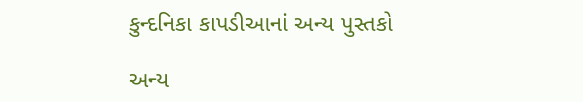કુન્દનિકા કાપડીઆનાં અન્ય પુસ્તકો

અન્ય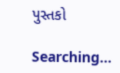પુસ્તકો

Searching...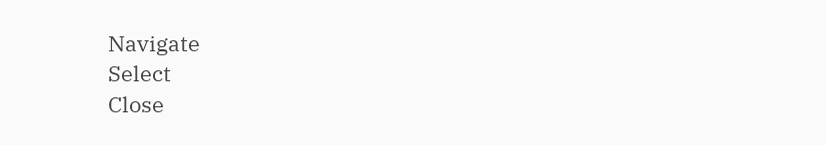Navigate
Select
Close